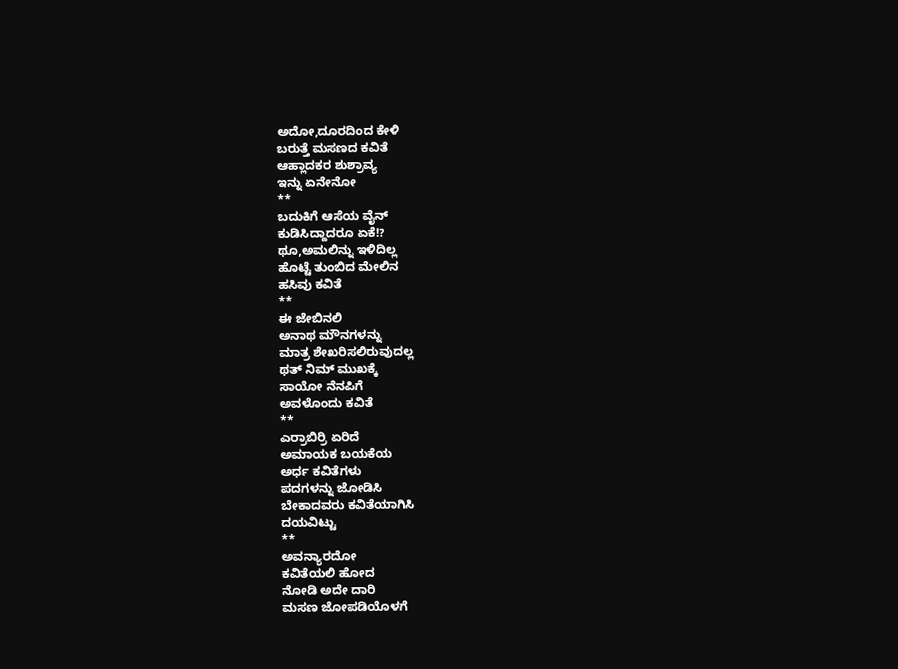ಅದೋ,ದೂರದಿಂದ ಕೇಳಿ
ಬರುತ್ತೆ ಮಸಣದ ಕವಿತೆ
ಆಹ್ಲಾದಕರ ಶುಶ್ರಾವ್ಯ
ಇನ್ನು ಏನೇನೋ
**
ಬದುಕಿಗೆ ಆಸೆಯ ವೈನ್
ಕುಡಿಸಿದ್ದಾದರೂ ಏಕೆ!?
ಥೂ,ಅಮಲಿನ್ನು ಇಳಿದಿಲ್ಲ
ಹೊಟ್ಟೆ ತುಂಬಿದ ಮೇಲಿನ
ಹಸಿವು ಕವಿತೆ
**
ಈ ಜೇಬಿನಲಿ
ಅನಾಥ ಮೌನಗಳನ್ನು
ಮಾತ್ರ ಶೇಖರಿಸಲಿರುವುದಲ್ಲ
ಥತ್ ನಿಮ್ ಮುಖಕ್ಕೆ
ಸಾಯೋ ನೆನಪಿಗೆ
ಅವಳೊಂದು ಕವಿತೆ
**
ಎರ್ರಾಬಿರ್ರಿ ಏರಿದೆ
ಅಮಾಯಕ ಬಯಕೆಯ
ಅರ್ಧ ಕವಿತೆಗಳು
ಪದಗಳನ್ನು ಜೋಡಿಸಿ
ಬೇಕಾದವರು ಕವಿತೆಯಾಗಿಸಿ
ದಯವಿಟ್ಟು
**
ಅವನ್ಯಾರದೋ
ಕವಿತೆಯಲಿ ಹೋದ
ನೋಡಿ ಅದೇ ದಾರಿ
ಮಸಣ ಜೋಪಡಿಯೊಳಗೆ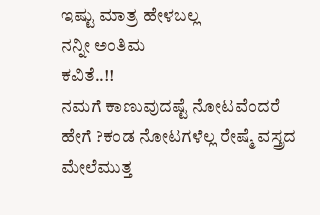ಇಷ್ಟು ಮಾತ್ರ ಹೇಳಬಲ್ಲ
ನನ್ನೀ ಅಂತಿಮ
ಕವಿತೆ..!!
ನಮಗೆ ಕಾಣುವುದಷ್ಟೆ ನೋಟವೆಂದರೆ ಹೇಗೆ ?ಕಂಡ ನೋಟಗಳೆಲ್ಲ ರೇಷ್ಮೆ ವಸ್ತ್ರದ ಮೇಲೆಮುತ್ತ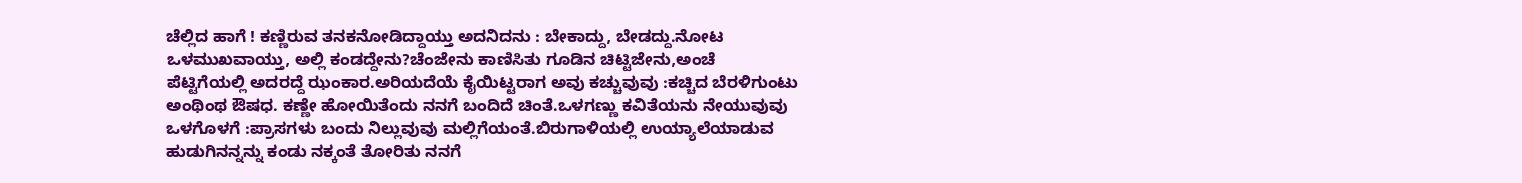ಚೆಲ್ಲಿದ ಹಾಗೆ ! ಕಣ್ಣಿರುವ ತನಕನೋಡಿದ್ದಾಯ್ತು ಅದನಿದನು : ಬೇಕಾದ್ದು, ಬೇಡದ್ದು.ನೋಟ ಒಳಮುಖವಾಯ್ತು, ಅಲ್ಲಿ ಕಂಡದ್ದೇನು?ಚೆಂಜೇನು ಕಾಣಿಸಿತು ಗೂಡಿನ ಚಿಟ್ಟಿಜೇನು,ಅಂಚೆ ಪೆಟ್ಟಿಗೆಯಲ್ಲಿ ಅದರದ್ದೆ ಝಂಕಾರ.ಅರಿಯದೆಯೆ ಕೈಯಿಟ್ಟರಾಗ ಅವು ಕಚ್ಚುವುವು :ಕಚ್ಚಿದ ಬೆರಳಿಗುಂಟು ಅಂಥಿಂಥ ಔಷಧ. ಕಣ್ಣೇ ಹೋಯಿತೆಂದು ನನಗೆ ಬಂದಿದೆ ಚಿಂತೆ.ಒಳಗಣ್ಣು ಕವಿತೆಯನು ನೇಯುವುವು ಒಳಗೊಳಗೆ :ಪ್ರಾಸಗಳು ಬಂದು ನಿಲ್ಲುವುವು ಮಲ್ಲಿಗೆಯಂತೆ.ಬಿರುಗಾಳಿಯಲ್ಲಿ ಉಯ್ಯಾಲೆಯಾಡುವ ಹುಡುಗಿನನ್ನನ್ನು ಕಂಡು ನಕ್ಕಂತೆ ತೋರಿತು ನನಗೆ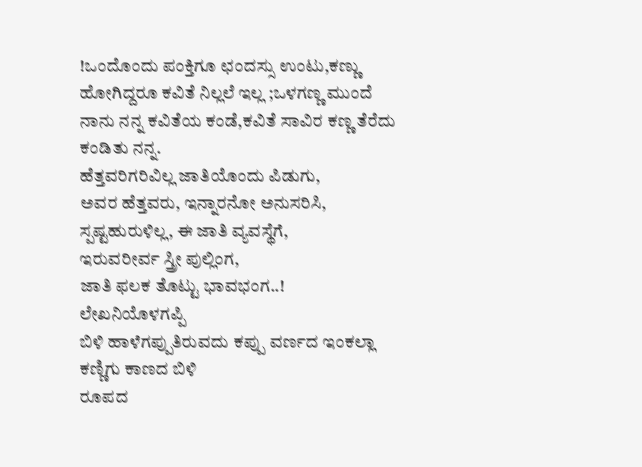!ಒಂದೊಂದು ಪಂಕ್ತಿಗೂ ಛಂದಸ್ಸು ಉಂಟು,ಕಣ್ಣು ಹೋಗಿದ್ದರೂ ಕವಿತೆ ನಿಲ್ಲಲೆ ಇಲ್ಲ ;ಒಳಗಣ್ಣ ಮುಂದೆ ನಾನು ನನ್ನ ಕವಿತೆಯ ಕಂಡೆ,ಕವಿತೆ ಸಾವಿರ ಕಣ್ಣ ತೆರೆದು ಕಂಡಿತು ನನ್ನ.
ಹೆತ್ತವರಿಗರಿವಿಲ್ಲ ಜಾತಿಯೊಂದು ಪಿಡುಗು,
ಅವರ ಹೆತ್ತವರು, ಇನ್ನಾರನೋ ಅನುಸರಿಸಿ,
ಸ್ಪಷ್ಟಹುರುಳಿಲ್ಲ, ಈ ಜಾತಿ ವ್ಯವಸ್ಥೆಗೆ,
ಇರುವರೀರ್ವ ಸ್ತ್ರೀ ಪುಲ್ಲಿಂಗ,
ಜಾತಿ ಫಲಕ ತೊಟ್ಟು ಭಾವಭಂಗ..!
ಲೇಖನಿಯೊಳಗಪ್ಪಿ
ಬಿಳಿ ಹಾಳೆಗಪ್ಪುತಿರುವದು ಕಪ್ಪು ವರ್ಣದ ಇಂಕಲ್ಲಾ
ಕಣ್ಣಿಗು ಕಾಣದ ಬಿಳಿ
ರೂಪದ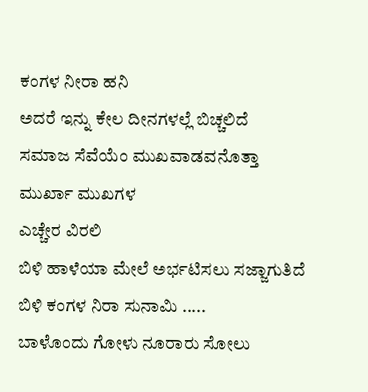ಕಂಗಳ ನೀರಾ ಹನಿ
ಅದರೆ ಇನ್ನು ಕೇಲ ದೀನಗಳಲ್ಲೆ ಬಿಚ್ಚಲಿದೆ
ಸಮಾಜ ಸೆವೆಯೆಂ ಮುಖವಾಡವನೊತ್ತಾ ಮುರ್ಖಾ ಮುಖಗಳ
ಎಚ್ಚೇರ ವಿರಲಿ
ಬಿಳಿ ಹಾಳೆಯಾ ಮೇಲೆ ಅರ್ಭಟಿಸಲು ಸಜ್ಜಾಗುತಿದೆ
ಬಿಳಿ ಕಂಗಳ ನಿರಾ ಸುನಾಮಿ .....
ಬಾಳೊಂದು ಗೋಳು ನೂರಾರು ಸೋಲು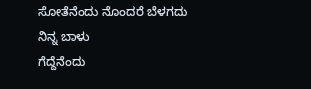ಸೋತೆನೆಂದು ನೊಂದರೆ ಬೆಳಗದು ನಿನ್ನ ಬಾಳು
ಗೆದ್ದೆನೆಂದು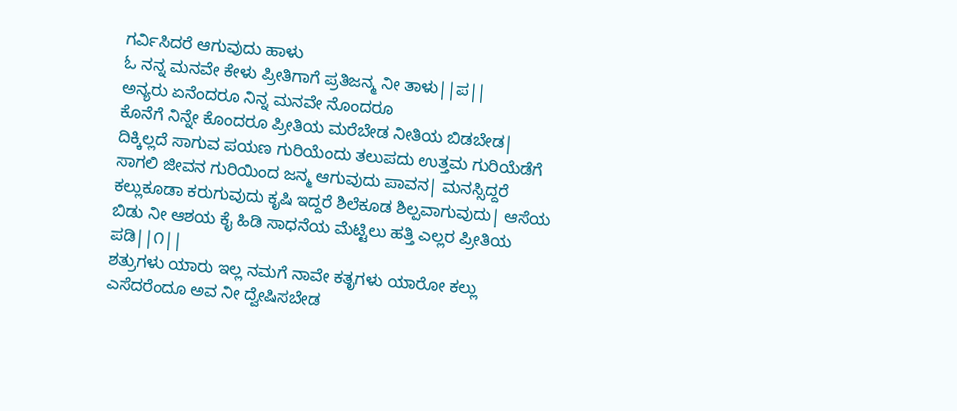ಗರ್ವಿಸಿದರೆ ಆಗುವುದು ಹಾಳು
ಓ ನನ್ನ ಮನವೇ ಕೇಳು ಪ್ರೀತಿಗಾಗೆ ಪ್ರತಿಜನ್ಮ ನೀ ತಾಳು||ಪ||
ಅನ್ಯರು ಏನೆಂದರೂ ನಿನ್ನ ಮನವೇ ನೊಂದರೂ
ಕೊನೆಗೆ ನಿನ್ನೇ ಕೊಂದರೂ ಪ್ರೀತಿಯ ಮರೆಬೇಡ ನೀತಿಯ ಬಿಡಬೇಡ| ದಿಕ್ಕಿಲ್ಲದೆ ಸಾಗುವ ಪಯಣ ಗುರಿಯೆಂದು ತಲುಪದು ಉತ್ತಮ ಗುರಿಯೆಡೆಗೆ ಸಾಗಲಿ ಜೀವನ ಗುರಿಯಿಂದ ಜನ್ಮ ಆಗುವುದು ಪಾವನ| ಮನಸ್ಸಿದ್ದರೆ ಕಲ್ಲುಕೂಡಾ ಕರುಗುವುದು ಕೃಷಿ ಇದ್ದರೆ ಶಿಲೆಕೂಡ ಶಿಲ್ಪವಾಗುವುದು| ಆಸೆಯ ಬಿಡು ನೀ ಆಶಯ ಕೈ ಹಿಡಿ ಸಾಧನೆಯ ಮೆಟ್ಟಿಲು ಹತ್ತಿ ಎಲ್ಲರ ಪ್ರೀತಿಯ ಪಡಿ||೧||
ಶತ್ರುಗಳು ಯಾರು ಇಲ್ಲ ನಮಗೆ ನಾವೇ ಕತೃಗಳು ಯಾರೋ ಕಲ್ಲು ಎಸೆದರೆಂದೂ ಅವ ನೀ ದ್ವೇಷಿಸಬೇಡ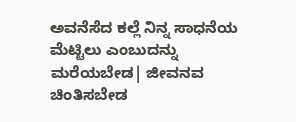ಅವನೆಸೆದ ಕಲ್ಲೆ ನಿನ್ನ ಸಾಧನೆಯ ಮೆಟ್ಟಿಲು ಎಂಬುದನ್ನು ಮರೆಯಬೇಡ| ಜೀವನವ ಚಿಂತಿಸಬೇಡ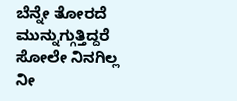ಬೆನ್ನೇ ತೋರದೆ ಮುನ್ನುಗ್ಗುತ್ತಿದ್ದರೆ ಸೋಲೇ ನಿನಗಿಲ್ಲ ನೀ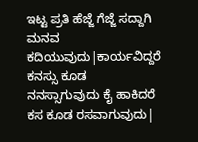ಇಟ್ಟ ಪ್ರತಿ ಹೆಜ್ಜೆ ಗೆಜ್ಜೆ ಸದ್ದಾಗಿ ಮನವ ಕದಿಯುವುದು|ಕಾರ್ಯವಿದ್ದರೆ ಕನಸ್ಸು ಕೂಡ ನನಸ್ಸಾಗುವುದು ಕೈ ಹಾಕಿದರೆ ಕಸ ಕೂಡ ರಸವಾಗುವುದು|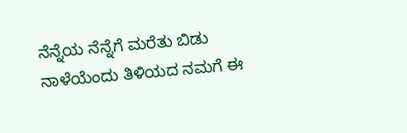ನೆನ್ನೆಯ ನೆನ್ನೆಗೆ ಮರೆತು ಬಿಡು ನಾಳೆಯೆಂದು ತಿಳಿಯದ ನಮಗೆ ಈ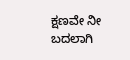ಕ್ಷಣವೇ ನೀ ಬದಲಾಗಿ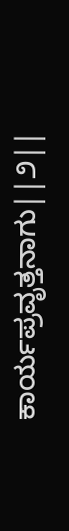ಕಾರ್ಯಪ್ರವೃತ್ತನಾಗು||೨||